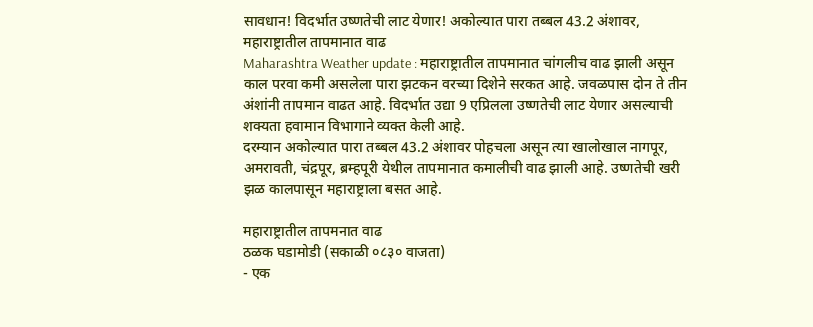सावधान! विदर्भात उष्णतेची लाट येणार! अकोल्यात पारा तब्बल 43.2 अंशावर, महाराष्ट्रातील तापमानात वाढ
Maharashtra Weather update : महाराष्ट्रातील तापमानात चांगलीच वाढ झाली असून काल परवा कमी असलेला पारा झटकन वरच्या दिशेने सरकत आहे. जवळपास दोन ते तीन अंशांनी तापमान वाढत आहे. विदर्भात उद्या 9 एप्रिलला उष्णतेची लाट येणार असल्याची शक्यता हवामान विभागाने व्यक्त केली आहे.
दरम्यान अकोल्यात पारा तब्बल 43.2 अंशावर पोहचला असून त्या खालोखाल नागपूर, अमरावती, चंद्रपूर, ब्रम्हपूरी येथील तापमानात कमालीची वाढ झाली आहे. उष्णतेची खरी झळ कालपासून महाराष्ट्राला बसत आहे.

महाराष्ट्रातील तापमनात वाढ
ठळक घडामोडी (सकाळी ०८३० वाजता)
- एक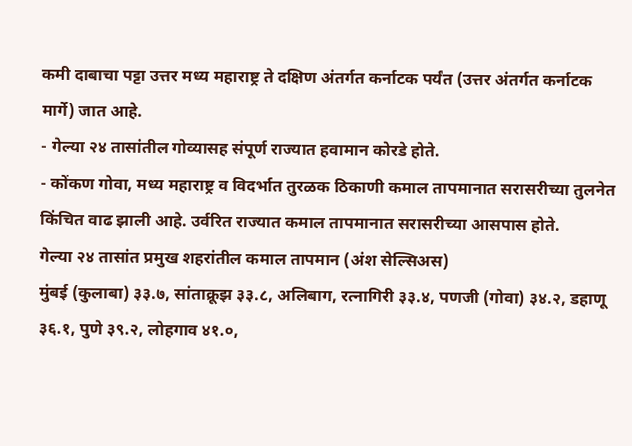कमी दाबाचा पट्टा उत्तर मध्य महाराष्ट्र ते दक्षिण अंतर्गत कर्नाटक पर्यंत (उत्तर अंतर्गत कर्नाटक मार्गे) जात आहे.
- गेल्या २४ तासांतील गोव्यासह संपूर्ण राज्यात हवामान कोरडे होते.
- कोंकण गोवा, मध्य महाराष्ट्र व विदर्भात तुरळक ठिकाणी कमाल तापमानात सरासरीच्या तुलनेत किंचित वाढ झाली आहे. उर्वरित राज्यात कमाल तापमानात सरासरीच्या आसपास होते.
गेल्या २४ तासांत प्रमुख शहरांतील कमाल तापमान (अंश सेल्सिअस)
मुंबई (कुलाबा) ३३.७, सांताक्रूझ ३३.८, अलिबाग, रत्नागिरी ३३.४, पणजी (गोवा) ३४.२, डहाणू ३६.१, पुणे ३९.२, लोहगाव ४१.०,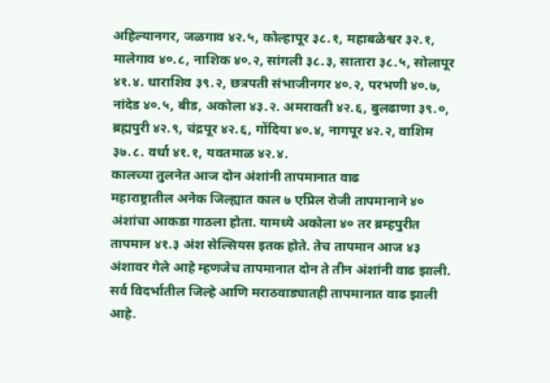अहिल्यानगर, जळगाव ४२.५, कोल्हापूर ३८.१, महाबळेश्वर ३२.१, मालेगाव ४०.८, नाशिक ४०.२, सांगली ३८.३, सातारा ३८.५, सोलापूर ४१.४. धाराशिव ३९.२, छत्रपती संभाजीनगर ४०.२, परभणी ४०.७, नांदेड ४०.५, बीड, अकोला ४३.२. अमरावती ४२.६, बुलढाणा ३९.०, ब्रह्मपुरी ४२.९, चंद्रपूर ४२.६, गोंदिया ४०.४, नागपूर ४२.२, वाशिम ३७.८. वर्धा ४१.१, यवतमाळ ४२.४.
कालच्या तुलनेत आज दोन अंशांनी तापमानात वाढ
महाराष्ट्रातील अनेक जिल्ह्यात काल ७ एप्रिल रोजी तापमानाने ४० अंशांचा आकडा गाठला होता. यामध्ये अकोला ४० तर ब्रम्हपुरीत तापमान ४१.३ अंश सेल्सियस इतक होते. तेच तापमान आज ४३ अंशावर गेले आहे म्हणजेच तापमानात दोन ते तीन अंशांनी वाढ झाली. सर्व विदर्भातील जिल्हे आणि मराठवाड्यातही तापमानात वाढ झाली आहे.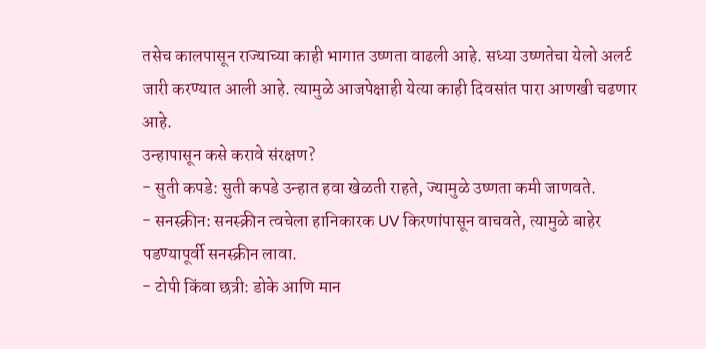तसेच कालपासून राज्याच्या काही भागात उष्णता वाढली आहे. सध्या उष्णतेचा येलो अलर्ट जारी करण्यात आली आहे. त्यामुळे आजपेक्षाही येत्या काही दिवसांत पारा आणखी चढणार आहे.
उन्हापासून कसे करावे संरक्षण?
- सुती कपडे: सुती कपडे उन्हात हवा खेळती राहते, ज्यामुळे उष्णता कमी जाणवते.
- सनस्क्रीन: सनस्क्रीन त्वचेला हानिकारक UV किरणांपासून वाचवते, त्यामुळे बाहेर पडण्यापूर्वी सनस्क्रीन लावा.
- टोपी किंवा छत्री: डोके आणि मान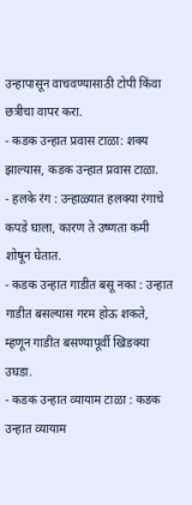उन्हापासून वाचवण्यासाठी टोपी किंवा छत्रीचा वापर करा.
- कडक उन्हात प्रवास टाळा: शक्य झाल्यास, कडक उन्हात प्रवास टाळा.
- हलके रंग : उन्हाळ्यात हलक्या रंगाचे कपडे घाला, कारण ते उष्णता कमी शोषून घेतात.
- कडक उन्हात गाडीत बसू नका : उन्हात गाडीत बसल्यास गरम होऊ शकते, म्हणून गाडीत बसण्यापूर्वी खिडक्या उघडा.
- कडक उन्हात व्यायाम टाळा : कडक उन्हात व्यायाम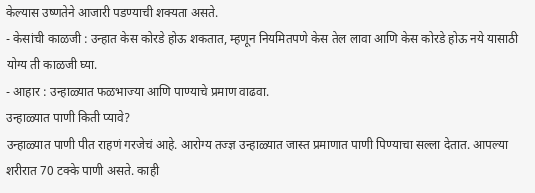केल्यास उष्णतेने आजारी पडण्याची शक्यता असते.
- केसांची काळजी : उन्हात केस कोरडे होऊ शकतात, म्हणून नियमितपणे केस तेल लावा आणि केस कोरडे होऊ नये यासाठी योग्य ती काळजी घ्या.
- आहार : उन्हाळ्यात फळभाज्या आणि पाण्याचे प्रमाण वाढवा.
उन्हाळ्यात पाणी किती प्यावे?
उन्हाळ्यात पाणी पीत राहणं गरजेचं आहे. आरोग्य तज्ज्ञ उन्हाळ्यात जास्त प्रमाणात पाणी पिण्याचा सल्ला देतात. आपल्या शरीरात 70 टक्के पाणी असते. काही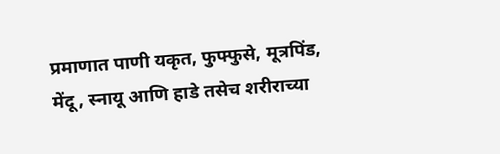प्रमाणात पाणी यकृत, फुफ्फुसे, मूत्रपिंड, मेंदू, स्नायू आणि हाडे तसेच शरीराच्या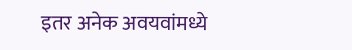इतर अनेक अवयवांमध्ये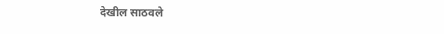देखील साठवले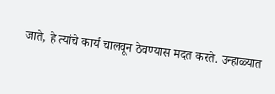जाते, हे त्यांचे कार्य चालवून ठेवण्यास मदत करते. उन्हाळ्यात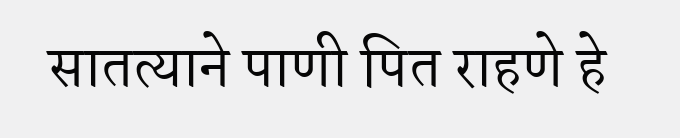सातत्याने पाणी पित राहणे हे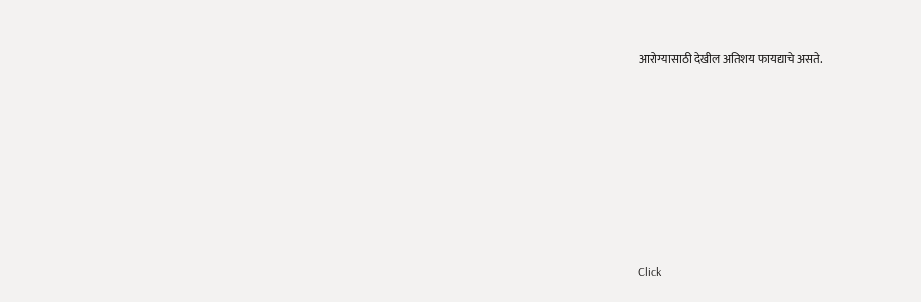आरोग्यासाठी देखील अतिशय फायद्याचे असते.












Click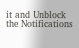it and Unblock the Notifications